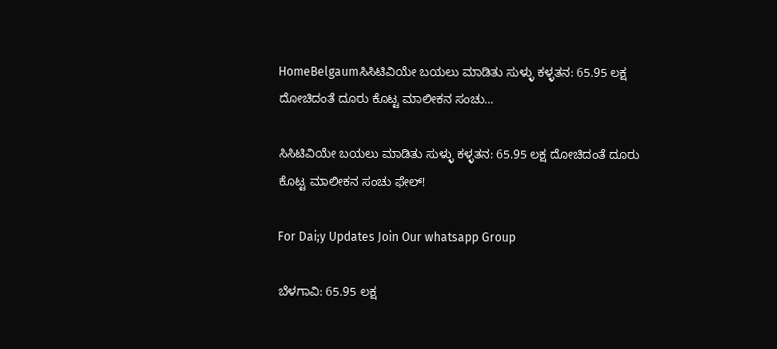HomeBelgaumಸಿಸಿಟಿವಿಯೇ ಬಯಲು ಮಾಡಿತು ಸುಳ್ಳು ಕಳ್ಳತನ: 65.95 ಲಕ್ಷ ದೋಚಿದಂತೆ ದೂರು ಕೊಟ್ಟ ಮಾಲೀಕನ ಸಂಚು...

ಸಿಸಿಟಿವಿಯೇ ಬಯಲು ಮಾಡಿತು ಸುಳ್ಳು ಕಳ್ಳತನ: 65.95 ಲಕ್ಷ ದೋಚಿದಂತೆ ದೂರು ಕೊಟ್ಟ ಮಾಲೀಕನ ಸಂಚು ಫೇಲ್!

For Dai;y Updates Join Our whatsapp Group

ಬೆಳಗಾವಿ: 65.95 ಲಕ್ಷ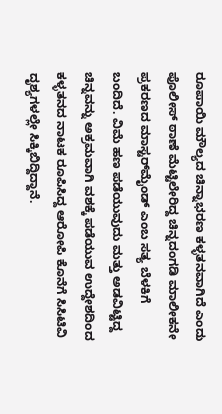ರೂಪಾಯಿ ಮೌಲ್ಯದ ಚಿನ್ನಾಭರಣ ಕಳ್ಳತನವಾಗಿದೆ ಎಂದು ಪೊಲೀಸ್ ಠಾಣೆ ಮೆಟ್ಟಿಲೇರಿದ್ದ ಚಿನ್ನದಂಗಡಿ ಮಾಲೀಕನೇ ಪ್ರಕರಣದ ಮಾಸ್ಟರ್‌ಮೈಂಡ್ ಎಂಬ ಸತ್ಯ ಬೆಳಕಿಗೆ ಬಂದಿದೆ. ವಿಮೆ ಹಣ ಪಡೆಯುವುದು ಮತ್ತು ಅಡವಿಟ್ಟಿದ್ದ ಚಿನ್ನವನ್ನು ಅಕ್ರಮವಾಗಿ ವಶಕ್ಕೆ ಪಡೆಯುವ ಉದ್ದೇಶದಿಂದ ಕಳ್ಳತನದ ನಾಟಕ ರೂಪಿಸಿದ್ದ ಆರೋಪಿ ಕೊನೆಗೆ ಸಿಸಿಟಿವಿ ದೃಶ್ಯಗಳಲ್ಲೇ ಸಿಕ್ಕಿಬಿದ್ದಿದ್ದಾನೆ.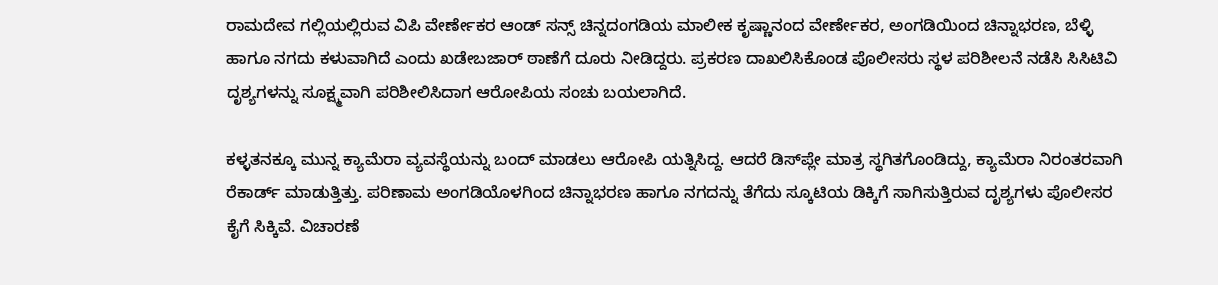ರಾಮದೇವ ಗಲ್ಲಿಯಲ್ಲಿರುವ ವಿಪಿ ವೇರ್ಣೇಕರ ಆಂಡ್ ಸನ್ಸ್ ಚಿನ್ನದಂಗಡಿಯ ಮಾಲೀಕ ಕೃಷ್ಣಾನಂದ ವೇರ್ಣೇಕರ, ಅಂಗಡಿಯಿಂದ ಚಿನ್ನಾಭರಣ, ಬೆಳ್ಳಿ ಹಾಗೂ ನಗದು ಕಳುವಾಗಿದೆ ಎಂದು ಖಡೇಬಜಾರ್ ಠಾಣೆಗೆ ದೂರು ನೀಡಿದ್ದರು. ಪ್ರಕರಣ ದಾಖಲಿಸಿಕೊಂಡ ಪೊಲೀಸರು ಸ್ಥಳ ಪರಿಶೀಲನೆ ನಡೆಸಿ ಸಿಸಿಟಿವಿ ದೃಶ್ಯಗಳನ್ನು ಸೂಕ್ಷ್ಮವಾಗಿ ಪರಿಶೀಲಿಸಿದಾಗ ಆರೋಪಿಯ ಸಂಚು ಬಯಲಾಗಿದೆ.

ಕಳ್ಳತನಕ್ಕೂ ಮುನ್ನ ಕ್ಯಾಮೆರಾ ವ್ಯವಸ್ಥೆಯನ್ನು ಬಂದ್ ಮಾಡಲು ಆರೋಪಿ ಯತ್ನಿಸಿದ್ದ. ಆದರೆ ಡಿಸ್‌ಪ್ಲೇ ಮಾತ್ರ ಸ್ಥಗಿತಗೊಂಡಿದ್ದು, ಕ್ಯಾಮೆರಾ ನಿರಂತರವಾಗಿ ರೆಕಾರ್ಡ್ ಮಾಡುತ್ತಿತ್ತು. ಪರಿಣಾಮ ಅಂಗಡಿಯೊಳಗಿಂದ ಚಿನ್ನಾಭರಣ ಹಾಗೂ ನಗದನ್ನು ತೆಗೆದು ಸ್ಕೂಟಿಯ ಡಿಕ್ಕಿಗೆ ಸಾಗಿಸುತ್ತಿರುವ ದೃಶ್ಯಗಳು ಪೊಲೀಸರ ಕೈಗೆ ಸಿಕ್ಕಿವೆ. ವಿಚಾರಣೆ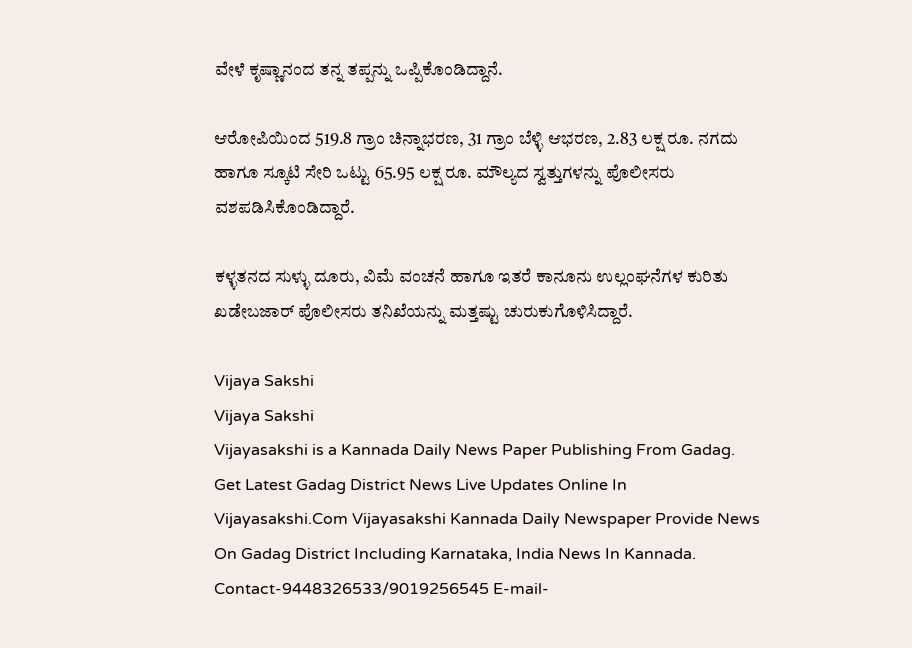ವೇಳೆ ಕೃಷ್ಣಾನಂದ ತನ್ನ ತಪ್ಪನ್ನು ಒಪ್ಪಿಕೊಂಡಿದ್ದಾನೆ.

ಆರೋಪಿಯಿಂದ 519.8 ಗ್ರಾಂ ಚಿನ್ನಾಭರಣ, 31 ಗ್ರಾಂ ಬೆಳ್ಳಿ ಆಭರಣ, 2.83 ಲಕ್ಷ ರೂ. ನಗದು ಹಾಗೂ ಸ್ಕೂಟಿ ಸೇರಿ ಒಟ್ಟು 65.95 ಲಕ್ಷ ರೂ. ಮೌಲ್ಯದ ಸ್ವತ್ತುಗಳನ್ನು ಪೊಲೀಸರು ವಶಪಡಿಸಿಕೊಂಡಿದ್ದಾರೆ.

ಕಳ್ಳತನದ ಸುಳ್ಳು ದೂರು, ವಿಮೆ ವಂಚನೆ ಹಾಗೂ ಇತರೆ ಕಾನೂನು ಉಲ್ಲಂಘನೆಗಳ ಕುರಿತು ಖಡೇಬಜಾರ್ ಪೊಲೀಸರು ತನಿಖೆಯನ್ನು ಮತ್ತಷ್ಟು ಚುರುಕುಗೊಳಿಸಿದ್ದಾರೆ.

Vijaya Sakshi
Vijaya Sakshi
Vijayasakshi is a Kannada Daily News Paper Publishing From Gadag. Get Latest Gadag District News Live Updates Online In Vijayasakshi.Com Vijayasakshi Kannada Daily Newspaper Provide News On Gadag District Including Karnataka, India News In Kannada. Contact-9448326533/9019256545 E-mail-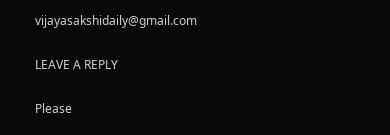vijayasakshidaily@gmail.com

LEAVE A REPLY

Please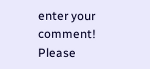enter your comment!
Please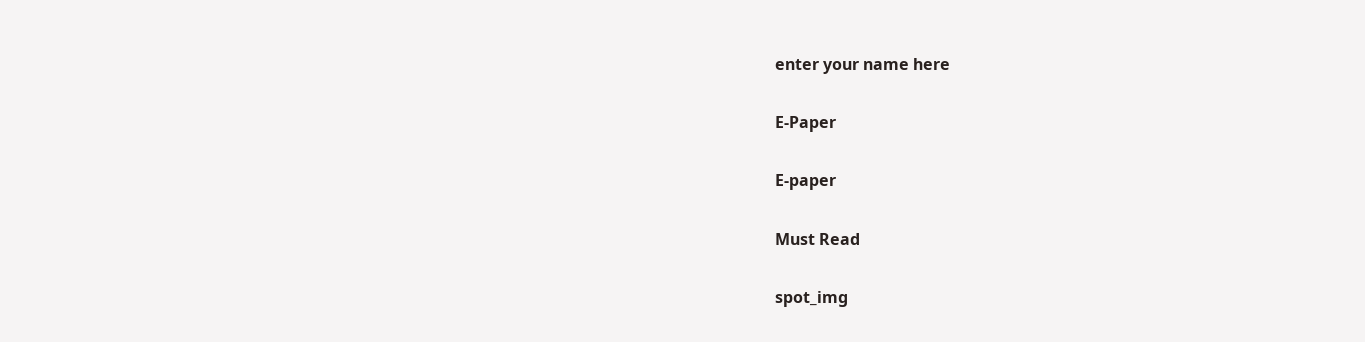enter your name here

E-Paper

E-paper

Must Read

spot_img